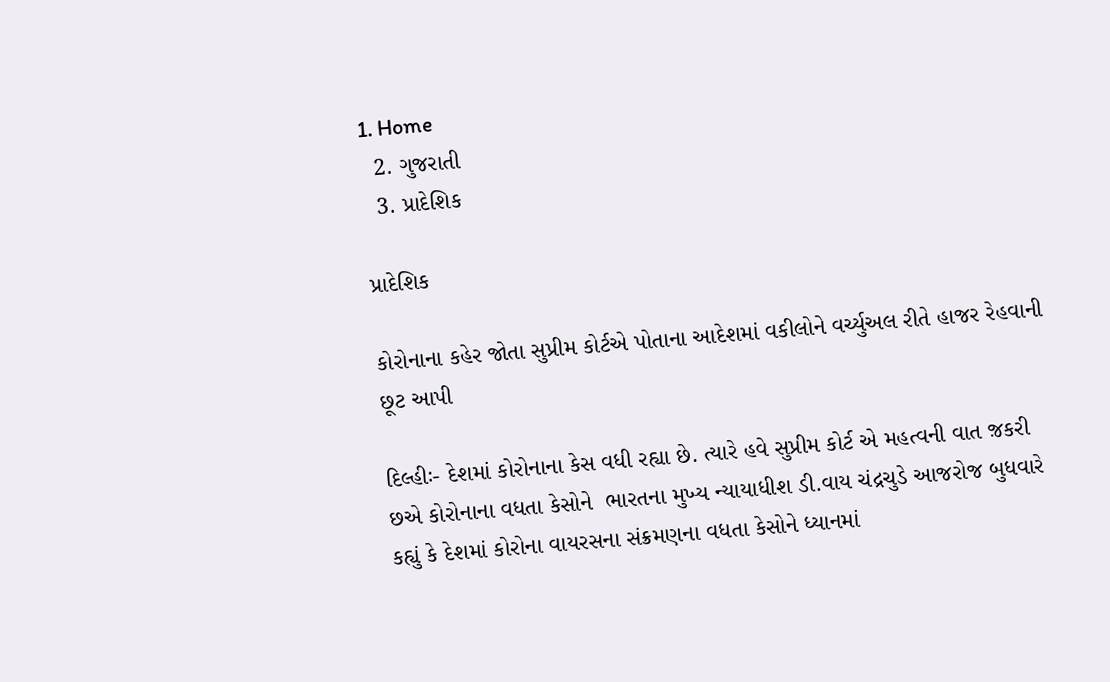1. Home
  2. ગુજરાતી
  3. પ્રાદેશિક

પ્રાદેશિક

કોરોનાના કહેર જોતા સુપ્રીમ કોર્ટએ પોતાના આદેશમાં વકીલોને વર્ચ્યુઅલ રીતે હાજર રેહવાની છૂટ આપી

દિલ્હીઃ- દેશમાં કોરોનાના કેસ વધી રહ્યા છે. ત્યારે હવે સુપ્રીમ કોર્ટ એ મહત્વની વાત જ઼કરી છએ કોરોનાના વધતા કેસોને  ભારતના મુખ્ય ન્યાયાધીશ ડી.વાય ચંદ્રચુડે આજરોજ બુધવારે કહ્યું કે દેશમાં કોરોના વાયરસના સંક્રમણના વધતા કેસોને ધ્યાનમાં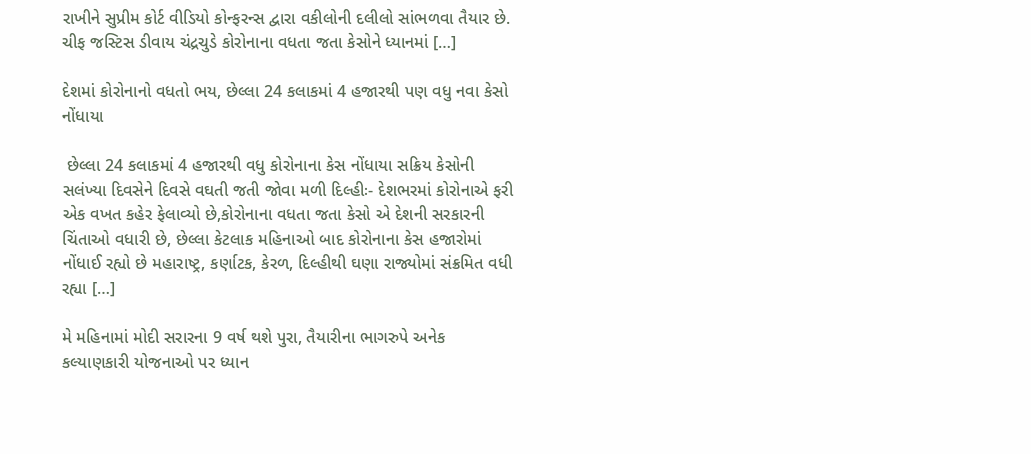રાખીને સુપ્રીમ કોર્ટ વીડિયો કોન્ફરન્સ દ્વારા વકીલોની દલીલો સાંભળવા તૈયાર છે. ચીફ જસ્ટિસ ડીવાય ચંદ્રચુડે કોરોનાના વધતા જતા કેસોને ધ્યાનમાં […]

દેશમાં કોરોનાનો વધતો ભય, છેલ્લા 24 કલાકમાં 4 હજારથી પણ વધુ નવા કેસો નોંધાયા

 છેલ્લા 24 કલાકમાં 4 હજારથી વધુ કોરોનાના કેસ નોંધાયા સક્રિય કેસોની સલંખ્યા દિવસેને દિવસે વઘતી જતી જોવા મળી દિલ્હીઃ- દેશભરમાં કોરોનાએ ફરી એક વખત કહેર ફેલાવ્યો છે,કોરોનાના વધતા જતા કેસો એ દેશની સરકારની ચિંતાઓ વધારી છે, છેલ્લા કેટલાક મહિનાઓ બાદ કોરોનાના કેસ હજારોમાં નોંધાઈ રહ્યો છે મહારાષ્ટ્ર, કર્ણાટક, કેરળ, દિલ્હીથી ઘણા રાજ્યોમાં સંક્રમિત વધી રહ્યા […]

મે મહિનામાં મોદી સરારના 9 વર્ષ થશે પુરા, તૈયારીના ભાગરુપે અનેક કલ્યાણકારી યોજનાઓ પર ધ્યાન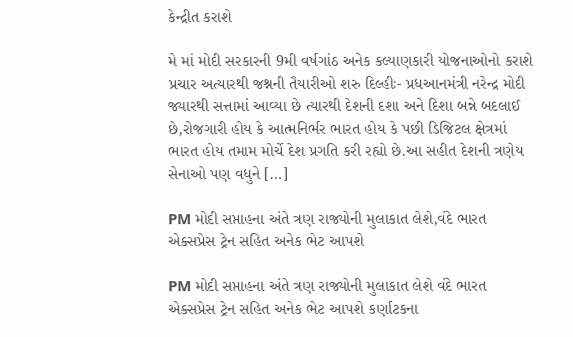કેન્દ્રીત કરાશે

મે માં મોદી સરકારની 9મી વર્ષગાંઠ અનેક કલ્યાણકારી યોજનાઓનો કરાશે પ્રચાર અત્યારથી જશ્નની તૈયારીઓ શરુ દિલ્હીઃ- પ્રધઆનમંત્રી નરેન્દ્ર મોદી જ્યારથી સત્તામાં આવ્યા છે ત્યારથી દેશની દશા અને દિશા બન્ને બદલાઈ છે,રોજગારી હોય કે આત્મનિર્ભર ભારત હોય કે પછી ડિજિટલ ક્ષેત્રમાં ભારત હોય તમામ મોર્ચે દેશ પ્રગતિ કરી રહ્યો છે.આ સહીત દેશની ત્રણેય સેનાઓ પણ વધુને […]

PM મોદી સપ્તાહના અંતે ત્રણ રાજ્યોની મુલાકાત લેશે,વંદે ભારત એક્સપ્રેસ ટ્રેન સહિત અનેક ભેટ આપશે

PM મોદી સપ્તાહના અંતે ત્રણ રાજ્યોની મુલાકાત લેશે વંદે ભારત એક્સપ્રેસ ટ્રેન સહિત અનેક ભેટ આપશે કર્ણાટકના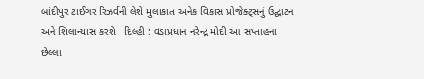બાંદીપુર ટાઈગર રિઝર્વની લેશે મુલાકાત અનેક વિકાસ પ્રોજેક્ટ્સનું ઉદ્ઘાટન અને શિલાન્યાસ કરશે   દિલ્હી : વડાપ્રધાન નરેન્દ્ર મોદી આ સપ્તાહના છેલ્લા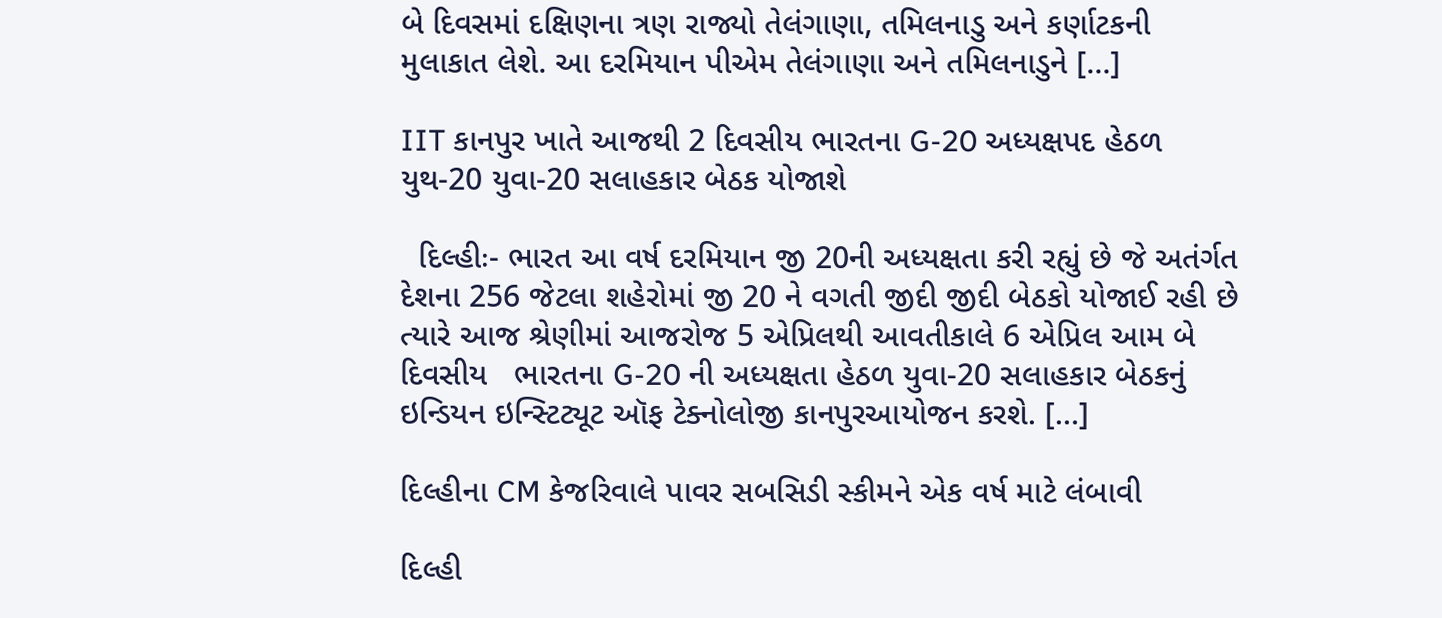બે દિવસમાં દક્ષિણના ત્રણ રાજ્યો તેલંગાણા, તમિલનાડુ અને કર્ણાટકની મુલાકાત લેશે. આ દરમિયાન પીએમ તેલંગાણા અને તમિલનાડુને […]

IIT કાનપુર ખાતે આજથી 2 દિવસીય ભારતના G-20 અધ્યક્ષપદ હેઠળ યુથ-20 યુવા-20 સલાહકાર બેઠક યોજાશે

  દિલ્હીઃ- ભારત આ વર્ષ દરમિયાન જી 20ની અધ્યક્ષતા કરી રહ્યું છે જે અતંર્ગત દેશના 256 જેટલા શહેરોમાં જી 20 ને વગતી જીદી જીદી બેઠકો યોજાઈ રહી છે ત્યારે આજ શ્રેણીમાં આજરોજ 5 એપ્રિલથી આવતીકાલે 6 એપ્રિલ આમ બે દિવસીય   ભારતના G-20 ની અધ્યક્ષતા હેઠળ યુવા-20 સલાહકાર બેઠકનું  ઇન્ડિયન ઇન્સ્ટિટ્યૂટ ઑફ ટેક્નોલોજી કાનપુરઆયોજન કરશે. […]

દિલ્હીના CM કેજરિવાલે પાવર સબસિડી સ્કીમને એક વર્ષ માટે લંબાવી

દિલ્હી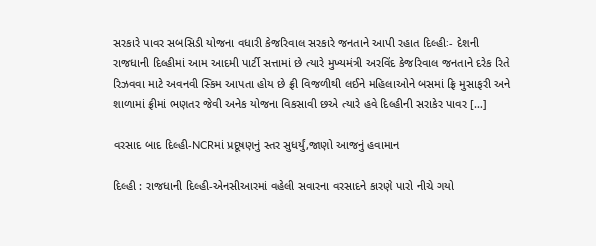સરકારે પાવર સબસિડી યોજના વધારી કેજરિવાલ સરકારે જનતાને આપી રહાત દિલ્હીઃ- દેશની રાજધાની દિલ્હીમાં આમ આદમી પાર્ટી સત્તામાં છે ત્યારે મુખ્યમંત્રી અરવિંદ કેજરિવાલ જનતાને દરેક રિતે રિઝવવા માટે અવનવી સ્કિમ આપતા હોય છે ફ્રી વિજળીથી લઈને મહિલાઓને બસમાં ફ્રિ મુસાફરી અને શાળામાં ફ્રીમાં ભણતર જેવી અનેક યોજના વિકસાવી છએ ત્યારે હવે દિલ્હીની સરાકેર પાવર […]

વરસાદ બાદ દિલ્હી-NCRમાં પ્રદૂષણનું સ્તર સુધર્યું,જાણો આજનું હવામાન

દિલ્હી : રાજધાની દિલ્હી-એનસીઆરમાં વહેલી સવારના વરસાદને કારણે પારો નીચે ગયો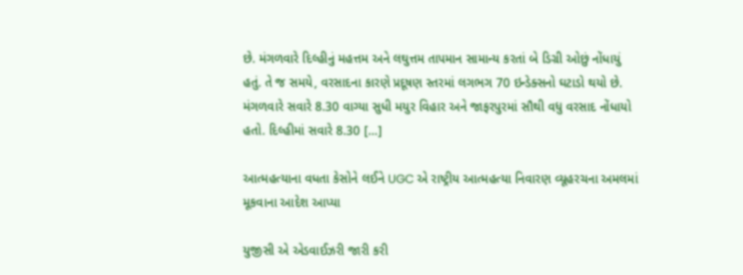છે. મંગળવારે દિલ્હીનું મહત્તમ અને લઘુત્તમ તાપમાન સામાન્ય કરતાં બે ડિગ્રી ઓછું નોંધાયું હતું. તે જ સમયે, વરસાદના કારણે પ્રદૂષણ સ્તરમાં લગભગ 70 ઇન્ડેક્સનો ઘટાડો થયો છે. મંગળવારે સવારે 8.30 વાગ્યા સુધી મયુર વિહાર અને જાફરપુરમાં સૌથી વધુ વરસાદ નોંધાયો હતો. દિલ્હીમાં સવારે 8.30 […]

આત્મહત્યાના વધતા કેસોને લઈને UGC એ રાષ્ટ્રીય આત્મહત્યા નિવારણ વ્યૂહરચના અમલમાં મૂકવાના આદેશ આપ્યા

યુજીસી એ એડવાઈઝરી જારી કરી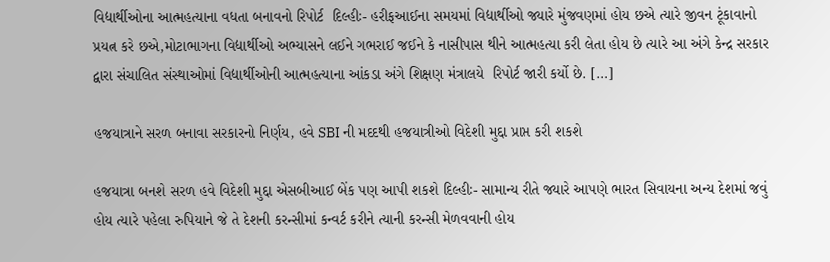વિદ્યાર્થીઓના આત્મહત્યાના વધતા બનાવનો રિપોર્ટ  દિલ્હીઃ- હરીફઆઈના સમયમાં વિદ્યાર્થીઓ જ્યારે મુંજવણમાં હોય છએ ત્યારે જીવન ટૂંકાવાનો પ્રયત્ન કરે છએ,મોટાભાગના વિદ્યાર્થીઓ અભ્યાસને લઈને ગભરાઈ જઈને કે નાસીપાસ થીને આત્મહત્યા કરી લેતા હોય છે ત્યારે આ અંગે કેન્દ્ર સરકાર દ્વારા સંચાલિત સંસ્થાઓમાં વિદ્યાર્થીઓની આત્મહત્યાના આંકડા અંગે શિક્ષણ મંત્રાલયે  રિપોર્ટ જારી કર્યો છે. […]

હજયાત્રાને સરળ બનાવા સરકારનો નિર્ણય, હવે SBI ની મદદથી હજયાત્રીઓ વિદેશી મુદ્દા પ્રાપ્ત કરી શકશે

હજયાત્રા બનશે સરળ હવે વિદેશી મુદ્દા એસબીઆઈ બેંક પણ આપી શકશે દિલ્હીઃ- સામાન્ય રીતે જ્યારે આપણે ભારત સિવાયના અન્ય દેશમાં જવું હોય ત્યારે પહેલા રુપિયાને જે તે દેશની કરન્સીમાં કન્વર્ટ કરીને ત્યાની કરન્સી મેળવવાની હોય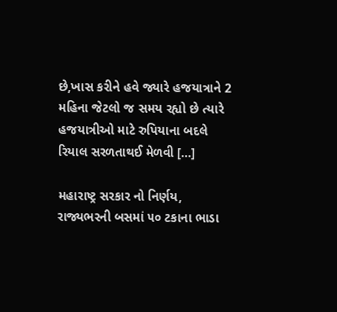છે,ખાસ કરીને હવે જ્યારે હજયાત્રાને 2 મહિના જેટલો જ સમય રહ્યો છે ત્યારે હજયાત્રીઓ માટે રુપિયાના બદલે રિયાલ સરળતાથઈ મેળવી […]

મહારાષ્ટ્ર સરકાર નો નિર્ણય, રાજ્યભરની બસમાં ૫૦ ટકાના ભાડા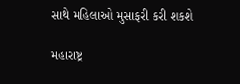સાથે મહિલાઓ મુસાફરી કરી શકશે

મહારાષ્ટ્ર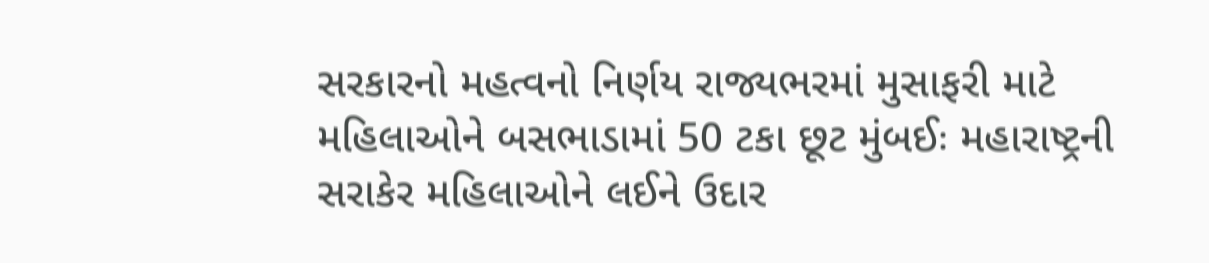સરકારનો મહત્વનો નિર્ણય રાજ્યભરમાં મુસાફરી માટે મહિલાઓને બસભાડામાં 50 ટકા છૂટ મુંબઈઃ મહારાષ્ટ્રની સરાકેર મહિલાઓને લઈને ઉદાર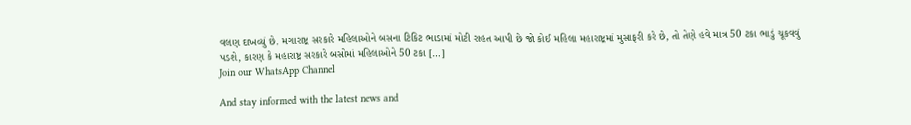વલણ દાખવ્યું છે. મગારાષ્ટ્ર સરકારે મહિલાઓને બસના ટિકિટ ભાડામાં મોટી રાહત આપી છે જો કોઈ મહિલા મહારાષ્ટ્રમાં મુસાફરી કરે છે, તો તેણે હવે માત્ર 50 ટકા ભાડું ચૂકવવું પડશે, કારણ કે મહારાષ્ટ્ર સરકારે બસોમાં મહિલાઓને 50 ટકા […]
Join our WhatsApp Channel

And stay informed with the latest news and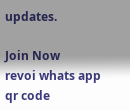updates.

Join Now
revoi whats app qr code